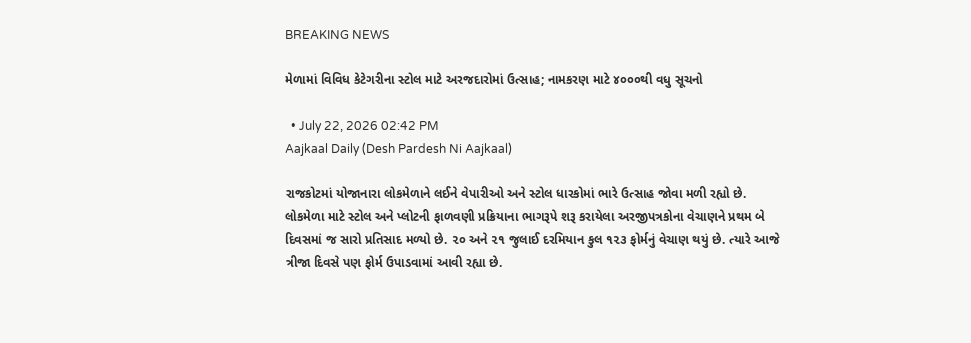BREAKING NEWS

મેળામાં વિવિધ કેટેગરીના સ્ટોલ માટે અરજદારોમાં ઉત્સાહ; નામકરણ માટે ૪૦૦૦થી વધુ સૂચનો

  • July 22, 2026 02:42 PM
Aajkaal Daily (Desh Pardesh Ni Aajkaal)

રાજકોટમાં યોજાનારા લોકમેળાને લઈને વેપારીઓ અને સ્ટોલ ધારકોમાં ભારે ઉત્સાહ જોવા મળી રહ્યો છે. લોકમેળા માટે સ્ટોલ અને પ્લોટની ફાળવણી પ્રક્રિયાના ભાગરૂપે શરૂ કરાયેલા અરજીપત્રકોના વેચાણને પ્રથમ બે દિવસમાં જ સારો પ્રતિસાદ મળ્યો છે. ૨૦ અને ૨૧ જુલાઈ દરમિયાન કુલ ૧૨૩ ફોર્મનું વેચાણ થયું છે. ત્યારે આજે ત્રીજા દિવસે પણ ફોર્મ ઉપાડવામાં આવી રહ્યા છે.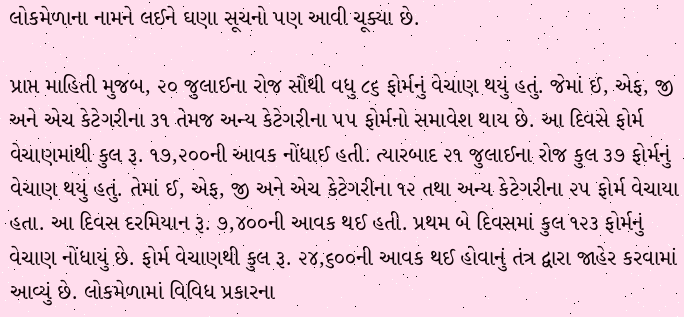લોકમેળાના નામને લઈને ઘણા સૂચનો પણ આવી ચૂક્યા છે.

પ્રાપ્ત માહિતી મુજબ, ૨૦ જુલાઈના રોજ સૌથી વધુ ૮૬ ફોર્મનું વેચાણ થયું હતું. જેમાં ઈ, એફ, જી અને એચ કેટેગરીના ૩૧ તેમજ અન્ય કેટેગરીના ૫૫ ફોર્મનો સમાવેશ થાય છે. આ દિવસે ફોર્મ વેચાણમાંથી કુલ રૂ. ૧૭,૨૦૦ની આવક નોંધાઈ હતી. ત્યારબાદ ૨૧ જુલાઈના રોજ કુલ ૩૭ ફોર્મનું વેચાણ થયું હતું. તેમાં ઈ, એફ, જી અને એચ કેટેગરીના ૧૨ તથા અન્ય કેટેગરીના ૨૫ ફોર્મ વેચાયા હતા. આ દિવસ દરમિયાન રૂ. ૭,૪૦૦ની આવક થઈ હતી. પ્રથમ બે દિવસમાં કુલ ૧૨૩ ફોર્મનું વેચાણ નોંધાયું છે. ફોર્મ વેચાણથી કુલ રૂ. ૨૪,૬૦૦ની આવક થઈ હોવાનું તંત્ર દ્વારા જાહેર કરવામાં આવ્યું છે. લોકમેળામાં વિવિધ પ્રકારના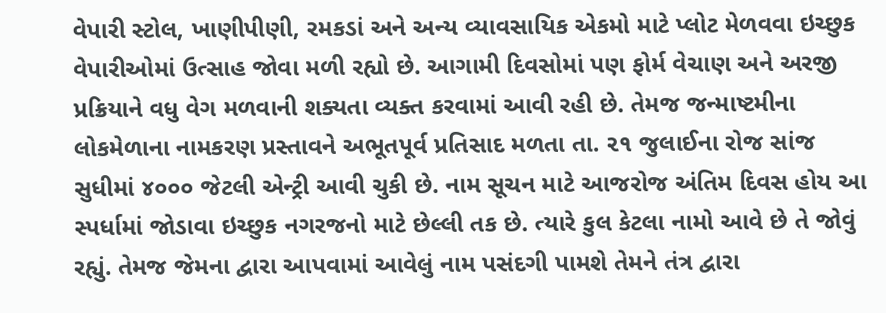વેપારી સ્ટોલ, ખાણીપીણી, રમકડાં અને અન્ય વ્યાવસાયિક એકમો માટે પ્લોટ મેળવવા ઇચ્છુક વેપારીઓમાં ઉત્સાહ જોવા મળી રહ્યો છે. આગામી દિવસોમાં પણ ફોર્મ વેચાણ અને અરજી પ્રક્રિયાને વધુ વેગ મળવાની શક્યતા વ્યક્ત કરવામાં આવી રહી છે. તેમજ જન્માષ્ટમીના લોકમેળાના નામકરણ પ્રસ્તાવને અભૂતપૂર્વ પ્રતિસાદ મળતા તા. ૨૧ જુલાઈના રોજ સાંજ સુધીમાં ૪૦૦૦ જેટલી એન્ટ્રી આવી ચુકી છે. નામ સૂચન માટે આજરોજ અંતિમ દિવસ હોય આ સ્પર્ધામાં જોડાવા ઇચ્છુક નગરજનો માટે છેલ્લી તક છે. ત્યારે કુલ કેટલા નામો આવે છે તે જોવું રહ્યું. તેમજ જેમના દ્વારા આપવામાં આવેલું નામ પસંદગી પામશે તેમને તંત્ર દ્વારા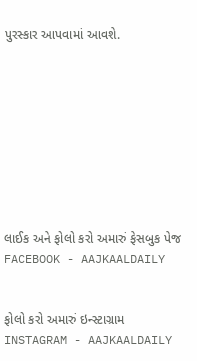પુરસ્કાર આપવામાં આવશે.









લાઈક અને ફોલો કરો અમારું ફેસબુક પેજ FACEBOOK - AAJKAALDAILY


ફોલો કરો અમારું ઇન્સ્ટાગ્રામ INSTAGRAM - AAJKAALDAILY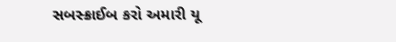સબસ્ક્રાઈબ કરો અમારી યૂ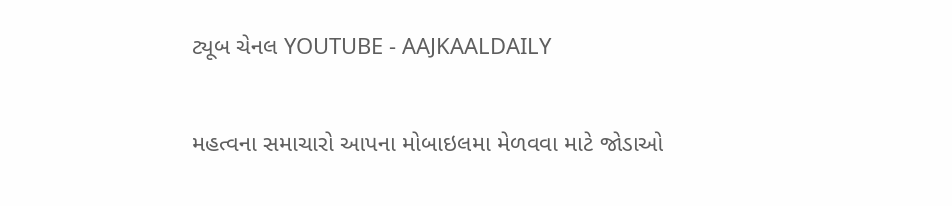ટ્યૂબ ચેનલ YOUTUBE - AAJKAALDAILY


મહત્વના સમાચારો આપના મોબાઇલમા મેળવવા માટે જોડાઓ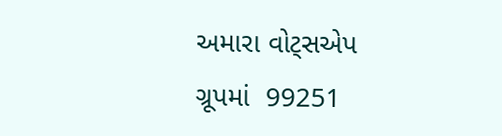અમારા વોટ્સએપ ગ્રૂપમાં  99251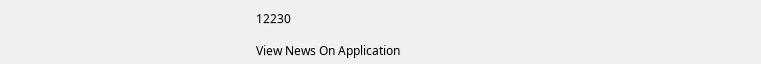12230

View News On Application